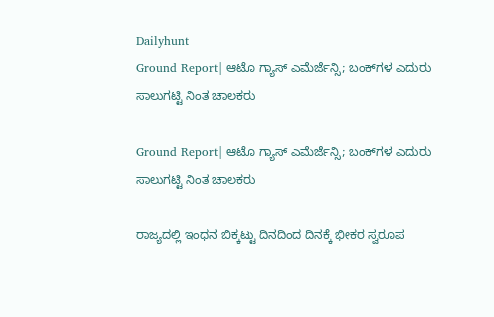Dailyhunt
Ground Report| ಆಟೊ ಗ್ಯಾಸ್‌ ಎಮೆರ್ಜೆನ್ಸಿ; ಬಂಕ್‌ಗಳ ಎದುರು ಸಾಲುಗಟ್ಟಿ ನಿಂತ ಚಾಲಕರು

Ground Report| ಆಟೊ ಗ್ಯಾಸ್‌ ಎಮೆರ್ಜೆನ್ಸಿ; ಬಂಕ್‌ಗಳ ಎದುರು ಸಾಲುಗಟ್ಟಿ ನಿಂತ ಚಾಲಕರು

ರಾಜ್ಯದಲ್ಲಿ ಇಂಧನ ಬಿಕ್ಕಟ್ಟು ದಿನದಿಂದ ದಿನಕ್ಕೆ ಭೀಕರ ಸ್ವರೂಪ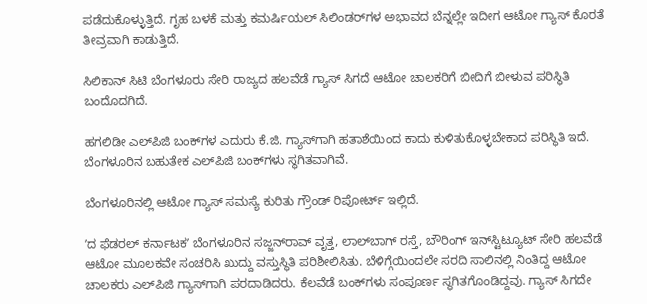ಪಡೆದುಕೊಳ್ಳುತ್ತಿದೆ. ಗೃಹ ಬಳಕೆ ಮತ್ತು ಕಮರ್ಷಿಯಲ್ ಸಿಲಿಂಡರ್‌ಗಳ ಅಭಾವದ ಬೆನ್ನಲ್ಲೇ ಇದೀಗ ಆಟೋ ಗ್ಯಾಸ್ ಕೊರತೆ ತೀವ್ರವಾಗಿ ಕಾಡುತ್ತಿದೆ.

ಸಿಲಿಕಾನ್ ಸಿಟಿ ಬೆಂಗಳೂರು ಸೇರಿ ರಾಜ್ಯದ ಹಲವೆಡೆ ಗ್ಯಾಸ್ ಸಿಗದೆ ಆಟೋ ಚಾಲಕರಿಗೆ ಬೀದಿಗೆ ಬೀಳುವ ಪರಿಸ್ಥಿತಿ ಬಂದೊದಗಿದೆ.

ಹಗಲಿಡೀ ಎಲ್‌ಪಿಜಿ ಬಂಕ್‌ಗಳ ಎದುರು ಕೆ.ಜಿ. ಗ್ಯಾಸ್‌ಗಾಗಿ ಹತಾಶೆಯಿಂದ ಕಾದು ಕುಳಿತುಕೊಳ್ಳಬೇಕಾದ ಪರಿಸ್ಥಿತಿ ಇದೆ. ಬೆಂಗಳೂರಿನ ಬಹುತೇಕ ಎಲ್‌ಪಿಜಿ ಬಂಕ್‌ಗಳು ಸ್ಥಗಿತವಾಗಿವೆ.

ಬೆಂಗಳೂರಿನಲ್ಲಿ ಆಟೋ ಗ್ಯಾಸ್‌ ಸಮಸ್ಯೆ ಕುರಿತು ಗ್ರೌಂಡ್‌ ರಿಪೋರ್ಟ್‌ ಇಲ್ಲಿದೆ.

ʼದ ಫೆಡರಲ್ ಕರ್ನಾಟಕʼ ಬೆಂಗಳೂರಿನ ಸಜ್ಜನ್‌ರಾವ್‌ ವೃತ್ತ, ಲಾಲ್‌ಬಾಗ್‌ ರಸ್ತೆ, ಬೌರಿಂಗ್ ಇನ್‌ಸ್ಟಿಟ್ಯೂಟ್ ಸೇರಿ ಹಲವೆಡೆ ಆಟೋ ಮೂಲಕವೇ ಸಂಚರಿಸಿ ಖುದ್ದು ವಸ್ತುಸ್ಥಿತಿ ಪರಿಶೀಲಿಸಿತು. ಬೆಳಿಗ್ಗೆಯಿಂದಲೇ ಸರದಿ ಸಾಲಿನಲ್ಲಿ ನಿಂತಿದ್ದ ಆಟೋ ಚಾಲಕರು ಎಲ್‌ಪಿಜಿ ಗ್ಯಾಸ್‌ಗಾಗಿ ಪರದಾಡಿದರು. ಕೆಲವೆಡೆ ಬಂಕ್‌ಗಳು ಸಂಪೂರ್ಣ ಸ್ಥಗಿತಗೊಂಡಿದ್ದವು. ಗ್ಯಾಸ್‌ ಸಿಗದೇ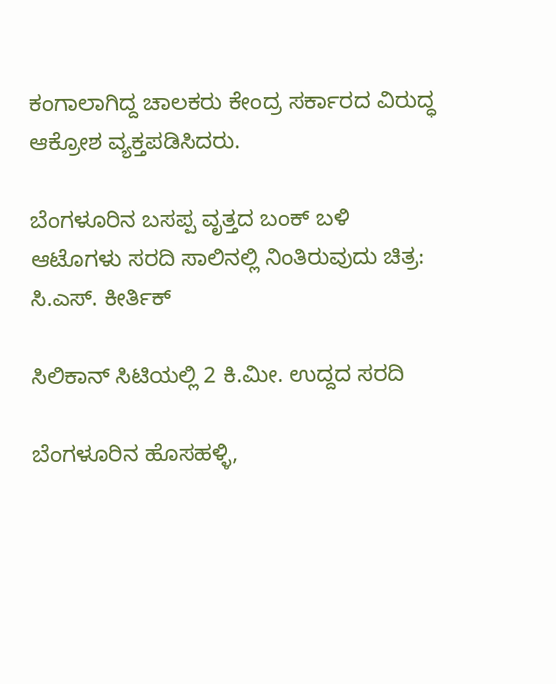ಕಂಗಾಲಾಗಿದ್ದ ಚಾಲಕರು ಕೇಂದ್ರ ಸರ್ಕಾರದ ವಿರುದ್ಧ ಆಕ್ರೋಶ ವ್ಯಕ್ತಪಡಿಸಿದರು.

ಬೆಂಗಳೂರಿನ ಬಸಪ್ಪ ವೃತ್ತದ ಬಂಕ್‌ ಬಳಿ ಆಟೊಗಳು ಸರದಿ ಸಾಲಿನಲ್ಲಿ ನಿಂತಿರುವುದು ಚಿತ್ರ: ಸಿ.ಎಸ್‌. ಕೀರ್ತಿಕ್‌

ಸಿಲಿಕಾನ್ ಸಿಟಿಯಲ್ಲಿ 2 ಕಿ.ಮೀ. ಉದ್ದದ ಸರದಿ

ಬೆಂಗಳೂರಿನ ಹೊಸಹಳ್ಳಿ,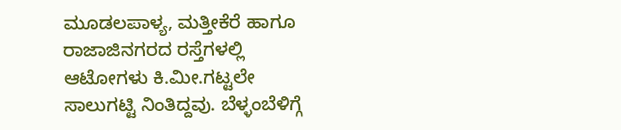ಮೂಡಲಪಾಳ್ಯ, ಮತ್ತೀಕೆರೆ ಹಾಗೂ ರಾಜಾಜಿನಗರದ ರಸ್ತೆಗಳಲ್ಲಿ ಆಟೋಗಳು ಕಿ.ಮೀ.ಗಟ್ಟಲೇ ಸಾಲುಗಟ್ಟಿ ನಿಂತಿದ್ದವು. ಬೆಳ್ಳಂಬೆಳಿಗ್ಗೆ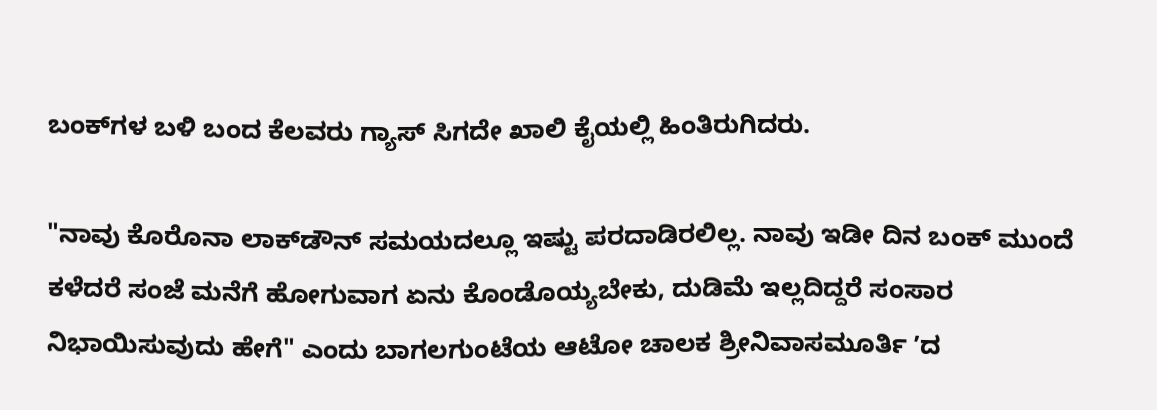ಬಂಕ್‌ಗಳ ಬಳಿ ಬಂದ ಕೆಲವರು ಗ್ಯಾಸ್ ಸಿಗದೇ ಖಾಲಿ ಕೈಯಲ್ಲಿ ಹಿಂತಿರುಗಿದರು.

"ನಾವು ಕೊರೊನಾ ಲಾಕ್‌ಡೌನ್‌ ಸಮಯದಲ್ಲೂ ಇಷ್ಟು ಪರದಾಡಿರಲಿಲ್ಲ. ನಾವು ಇಡೀ ದಿನ ಬಂಕ್ ಮುಂದೆ ಕಳೆದರೆ ಸಂಜೆ ಮನೆಗೆ ಹೋಗುವಾಗ ಏನು ಕೊಂಡೊಯ್ಯಬೇಕು, ದುಡಿಮೆ ಇಲ್ಲದಿದ್ದರೆ ಸಂಸಾರ ನಿಭಾಯಿಸುವುದು ಹೇಗೆ" ಎಂದು ಬಾಗಲಗುಂಟೆಯ ಆಟೋ ಚಾಲಕ ಶ್ರೀನಿವಾಸಮೂರ್ತಿ ʼದ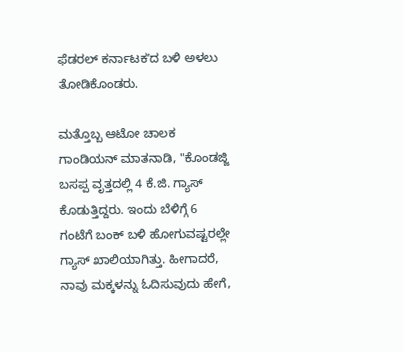ಫೆಡರಲ್ ಕರ್ನಾಟಕʼದ ಬಳಿ ಅಳಲು ತೋಡಿಕೊಂಡರು.

ಮತ್ತೊಬ್ಬ ಆಟೋ ಚಾಲಕ ಗಾಂಡಿಯನ್‌ ಮಾತನಾಡಿ, "ಕೊಂಡಜ್ಜಿ ಬಸಪ್ಪ ವೃತ್ತದಲ್ಲಿ 4 ಕೆ.ಜಿ. ಗ್ಯಾಸ್ ಕೊಡುತ್ತಿದ್ದರು. ಇಂದು ಬೆಳಿಗ್ಗೆ 6 ಗಂಟೆಗೆ ಬಂಕ್‌ ಬಳಿ ಹೋಗುವಷ್ಟರಲ್ಲೇ ಗ್ಯಾಸ್‌ ಖಾಲಿಯಾಗಿತ್ತು. ಹೀಗಾದರೆ, ನಾವು ಮಕ್ಕಳನ್ನು ಓದಿಸುವುದು ಹೇಗೆ,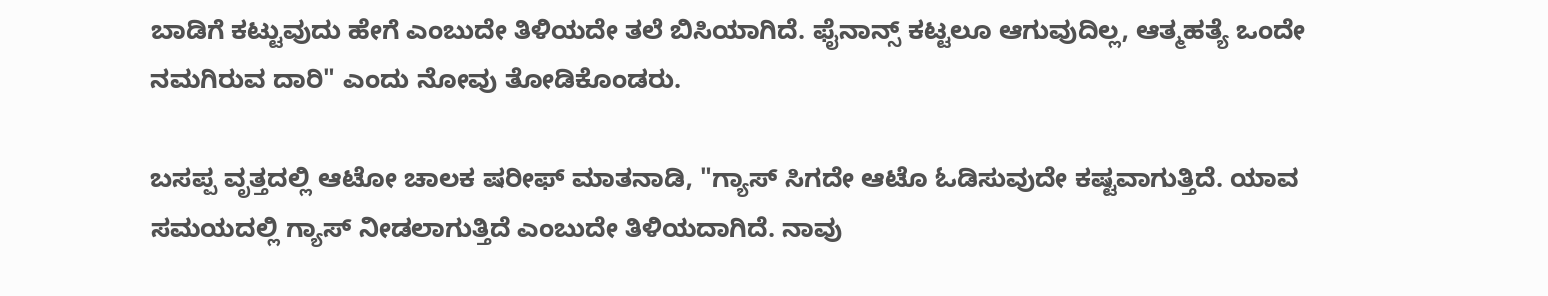ಬಾಡಿಗೆ ಕಟ್ಟುವುದು ಹೇಗೆ ಎಂಬುದೇ ತಿಳಿಯದೇ ತಲೆ ಬಿಸಿಯಾಗಿದೆ. ಫೈನಾನ್ಸ್‌ ಕಟ್ಟಲೂ ಆಗುವುದಿಲ್ಲ, ಆತ್ಮಹತ್ಯೆ ಒಂದೇ ನಮಗಿರುವ ದಾರಿ" ಎಂದು ನೋವು ತೋಡಿಕೊಂಡರು.

ಬಸಪ್ಪ ವೃತ್ತದಲ್ಲಿ ಆಟೋ ಚಾಲಕ ಷರೀಫ್‌ ಮಾತನಾಡಿ, "ಗ್ಯಾಸ್‌ ಸಿಗದೇ ಆಟೊ ಓಡಿಸುವುದೇ ಕಷ್ಟವಾಗುತ್ತಿದೆ. ಯಾವ ಸಮಯದಲ್ಲಿ ಗ್ಯಾಸ್‌ ನೀಡಲಾಗುತ್ತಿದೆ ಎಂಬುದೇ ತಿಳಿಯದಾಗಿದೆ. ನಾವು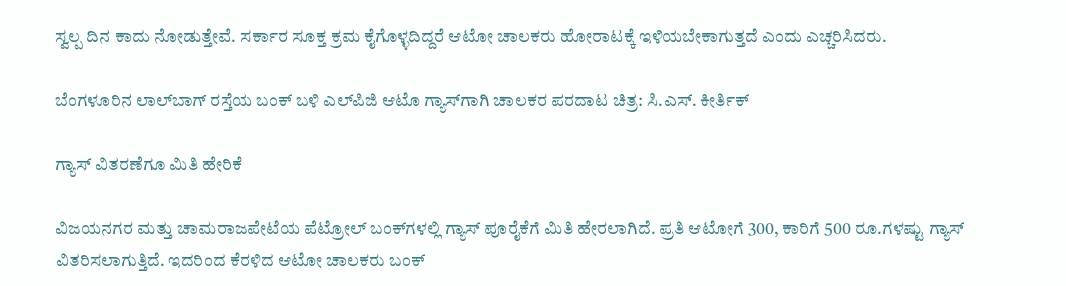ಸ್ವಲ್ಪ ದಿನ ಕಾದು ನೋಡುತ್ತೇವೆ. ಸರ್ಕಾರ ಸೂಕ್ತ ಕ್ರಮ ಕೈಗೊಳ್ಳದಿದ್ದರೆ ಆಟೋ ಚಾಲಕರು ಹೋರಾಟಕ್ಕೆ ಇಳಿಯಬೇಕಾಗುತ್ತದೆ ಎಂದು ಎಚ್ಚರಿಸಿದರು.

ಬೆಂಗಳೂರಿನ ಲಾಲ್‌ಬಾಗ್‌ ರಸ್ತೆಯ ಬಂಕ್‌ ಬಳಿ ಎಲ್‌ಪಿಜಿ ಆಟೊ ಗ್ಯಾಸ್‌ಗಾಗಿ ಚಾಲಕರ ಪರದಾಟ ಚಿತ್ರ: ಸಿ.ಎಸ್‌. ಕೀರ್ತಿಕ್‌

ಗ್ಯಾಸ್‌ ವಿತರಣೆಗೂ ಮಿತಿ ಹೇರಿಕೆ

ವಿಜಯನಗರ ಮತ್ತು ಚಾಮರಾಜಪೇಟೆಯ ಪೆಟ್ರೋಲ್ ಬಂಕ್‌ಗಳಲ್ಲಿ ಗ್ಯಾಸ್ ಪೂರೈಕೆಗೆ ಮಿತಿ ಹೇರಲಾಗಿದೆ. ಪ್ರತಿ ಆಟೋಗೆ 300, ಕಾರಿಗೆ 500 ರೂ.ಗಳಷ್ಟು ಗ್ಯಾಸ್‌ ವಿತರಿಸಲಾಗುತ್ತಿದೆ. ಇದರಿಂದ ಕೆರಳಿದ ಆಟೋ ಚಾಲಕರು ಬಂಕ್‌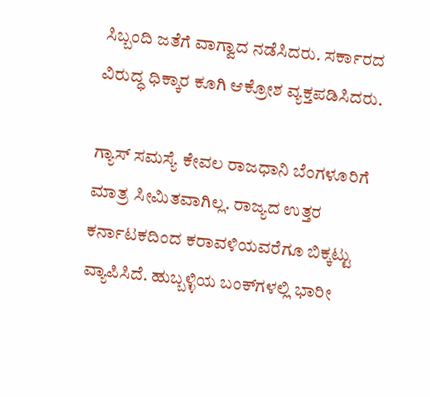ಸಿಬ್ಬಂದಿ ಜತೆಗೆ ವಾಗ್ವಾದ ನಡೆಸಿದರು. ಸರ್ಕಾರದ ವಿರುದ್ಧ ಧಿಕ್ಕಾರ ಕೂಗಿ ಆಕ್ರೋಶ ವ್ಯಕ್ತಪಡಿಸಿದರು.

ಗ್ಯಾಸ್ ಸಮಸ್ಯೆ ಕೇವಲ ರಾಜಧಾನಿ ಬೆಂಗಳೂರಿಗೆ ಮಾತ್ರ ಸೀಮಿತವಾಗಿಲ್ಲ. ರಾಜ್ಯದ ಉತ್ತರ ಕರ್ನಾಟಕದಿಂದ ಕರಾವಳಿಯವರೆಗೂ ಬಿಕ್ಕಟ್ಟು ವ್ಯಾಪಿಸಿದೆ. ಹುಬ್ಬಳ್ಳಿಯ ಬಂಕ್‌ಗಳಲ್ಲಿ ಭಾರೀ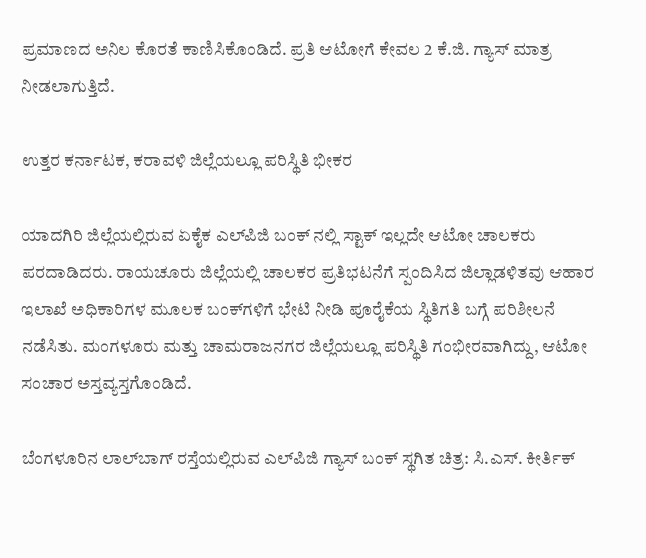ಪ್ರಮಾಣದ ಅನಿಲ ಕೊರತೆ ಕಾಣಿಸಿಕೊಂಡಿದೆ. ಪ್ರತಿ ಆಟೋಗೆ ಕೇವಲ 2 ಕೆ.ಜಿ. ಗ್ಯಾಸ್ ಮಾತ್ರ ನೀಡಲಾಗುತ್ತಿದೆ.

ಉತ್ತರ ಕರ್ನಾಟಕ, ಕರಾವಳಿ ಜಿಲ್ಲೆಯಲ್ಲೂ ಪರಿಸ್ಥಿತಿ ಭೀಕರ

ಯಾದಗಿರಿ ಜಿಲ್ಲೆಯಲ್ಲಿರುವ ಏಕೈಕ ಎಲ್‌ಪಿಜಿ ಬಂಕ್ ನಲ್ಲಿ ಸ್ಟಾಕ್ ಇಲ್ಲದೇ ಆಟೋ ಚಾಲಕರು ಪರದಾಡಿದರು. ರಾಯಚೂರು ಜಿಲ್ಲೆಯಲ್ಲಿ ಚಾಲಕರ ಪ್ರತಿಭಟನೆಗೆ ಸ್ಪಂದಿಸಿದ ಜಿಲ್ಲಾಡಳಿತವು ಆಹಾರ ಇಲಾಖೆ ಅಧಿಕಾರಿಗಳ ಮೂಲಕ ಬಂಕ್‌ಗಳಿಗೆ ಭೇಟಿ ನೀಡಿ ಪೂರೈಕೆಯ ಸ್ಥಿತಿಗತಿ ಬಗ್ಗೆ ಪರಿಶೀಲನೆ ನಡೆಸಿತು. ಮಂಗಳೂರು ಮತ್ತು ಚಾಮರಾಜನಗರ ಜಿಲ್ಲೆಯಲ್ಲೂ ಪರಿಸ್ಥಿತಿ ಗಂಭೀರವಾಗಿದ್ದು, ಆಟೋ ಸಂಚಾರ ಅಸ್ತವ್ಯಸ್ತಗೊಂಡಿದೆ.

ಬೆಂಗಳೂರಿನ ಲಾಲ್‌ಬಾಗ್‌ ರಸ್ತೆಯಲ್ಲಿರುವ ಎಲ್‌ಪಿಜಿ ಗ್ಯಾಸ್‌ ಬಂಕ್‌ ಸ್ಥಗಿತ ಚಿತ್ರ: ಸಿ.ಎಸ್‌. ಕೀರ್ತಿಕ್‌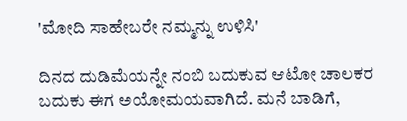'ಮೋದಿ ಸಾಹೇಬರೇ ನಮ್ಮನ್ನು ಉಳಿಸಿ'

ದಿನದ ದುಡಿಮೆಯನ್ನೇ ನಂಬಿ ಬದುಕುವ ಆಟೋ ಚಾಲಕರ ಬದುಕು ಈಗ ಅಯೋಮಯವಾಗಿದೆ. ಮನೆ ಬಾಡಿಗೆ,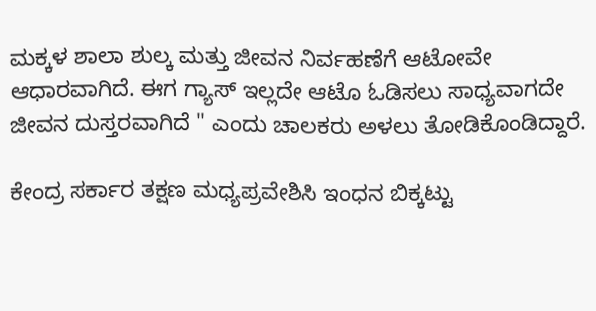ಮಕ್ಕಳ ಶಾಲಾ ಶುಲ್ಕ ಮತ್ತು ಜೀವನ ನಿರ್ವಹಣೆಗೆ ಆಟೋವೇ ಆಧಾರವಾಗಿದೆ. ಈಗ ಗ್ಯಾಸ್ ಇಲ್ಲದೇ ಆಟೊ ಓಡಿಸಲು ಸಾಧ್ಯವಾಗದೇ ಜೀವನ ದುಸ್ತರವಾಗಿದೆ " ಎಂದು ಚಾಲಕರು ಅಳಲು ತೋಡಿಕೊಂಡಿದ್ದಾರೆ.

ಕೇಂದ್ರ ಸರ್ಕಾರ ತಕ್ಷಣ ಮಧ್ಯಪ್ರವೇಶಿಸಿ ಇಂಧನ ಬಿಕ್ಕಟ್ಟು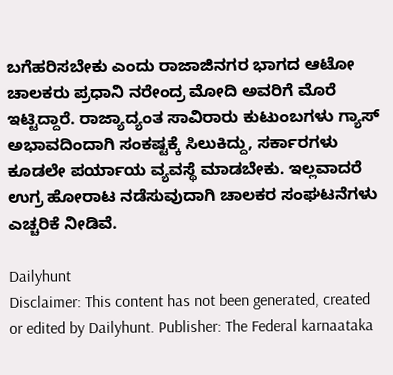ಬಗೆಹರಿಸಬೇಕು ಎಂದು ರಾಜಾಜಿನಗರ ಭಾಗದ ಆಟೋ ಚಾಲಕರು ಪ್ರಧಾನಿ ನರೇಂದ್ರ ಮೋದಿ ಅವರಿಗೆ ಮೊರೆ ಇಟ್ಟಿದ್ದಾರೆ. ರಾಜ್ಯಾದ್ಯಂತ ಸಾವಿರಾರು ಕುಟುಂಬಗಳು ಗ್ಯಾಸ್ ಅಭಾವದಿಂದಾಗಿ ಸಂಕಷ್ಟಕ್ಕೆ ಸಿಲುಕಿದ್ದು, ಸರ್ಕಾರಗಳು ಕೂಡಲೇ ಪರ್ಯಾಯ ವ್ಯವಸ್ಥೆ ಮಾಡಬೇಕು. ಇಲ್ಲವಾದರೆ ಉಗ್ರ ಹೋರಾಟ ನಡೆಸುವುದಾಗಿ ಚಾಲಕರ ಸಂಘಟನೆಗಳು ಎಚ್ಚರಿಕೆ ನೀಡಿವೆ.

Dailyhunt
Disclaimer: This content has not been generated, created or edited by Dailyhunt. Publisher: The Federal karnaataka